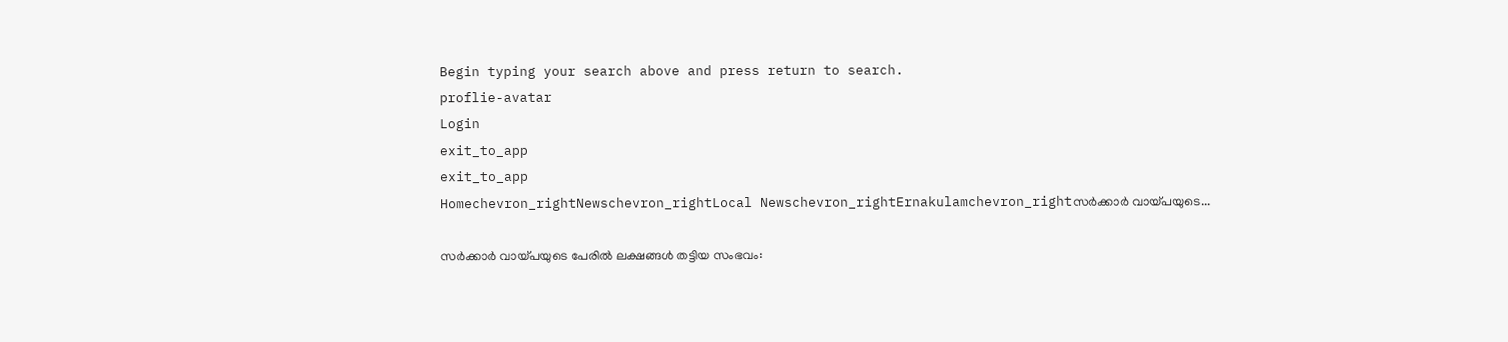Begin typing your search above and press return to search.
proflie-avatar
Login
exit_to_app
exit_to_app
Homechevron_rightNewschevron_rightLocal Newschevron_rightErnakulamchevron_rightസര്‍ക്കാര്‍ വായ്പയുടെ...

സര്‍ക്കാര്‍ വായ്പയുടെ പേരിൽ ലക്ഷങ്ങള്‍ തട്ടിയ സംഭവം: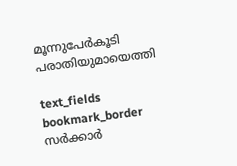മൂന്നുപേര്‍കൂടി പരാതിയുമായെത്തി

text_fields
bookmark_border
സര്‍ക്കാര്‍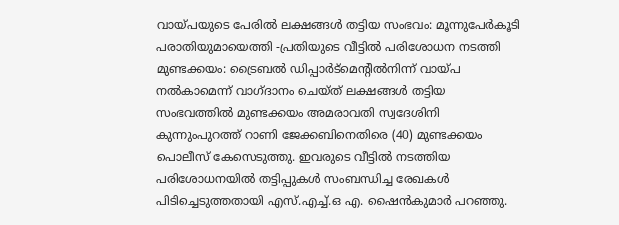വായ്പയുടെ പേരിൽ ലക്ഷങ്ങള്‍ തട്ടിയ സംഭവം: മൂന്നുപേര്‍കൂടി പരാതിയുമായെത്തി -പ്രതിയുടെ വീട്ടിൽ പരിശോധന നടത്തി മുണ്ടക്കയം: ട്രൈബല്‍ ഡിപ്പാര്‍ട്മെന്റില്‍നിന്ന് വായ്പ നല്‍കാമെന്ന് വാഗ്ദാനം ചെയ്ത് ലക്ഷങ്ങള്‍ തട്ടിയ സംഭവത്തില്‍ മുണ്ടക്കയം അമരാവതി സ്വദേശിനി കുന്നുംപുറത്ത് റാണി ജേക്കബിനെതിരെ (40) മുണ്ടക്കയം പൊലീസ് കേസെടുത്തു. ഇവരുടെ വീട്ടില്‍ നടത്തിയ പരിശോധനയില്‍ തട്ടിപ്പുകള്‍ സംബന്ധിച്ച രേഖകള്‍ പിടിച്ചെടുത്തതായി എസ്.എച്ച്.ഒ എ. ഷൈന്‍കുമാര്‍ പറഞ്ഞു.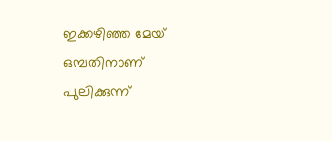ഇക്കഴിഞ്ഞ മേയ് ഒമ്പതിനാണ് പുലിക്കുന്ന്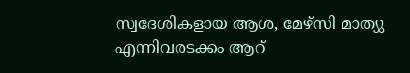സ്വദേശികളായ ആശ, മേഴ്‌സി മാത്യു എന്നിവരടക്കം ആറ്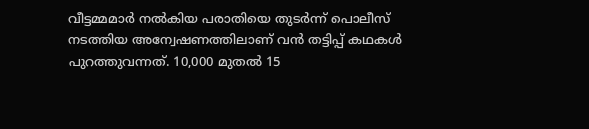വീട്ടമ്മമാര്‍ നല്‍കിയ പരാതിയെ തുടര്‍ന്ന് പൊലീസ് നടത്തിയ അന്വേഷണത്തിലാണ് വന്‍ തട്ടിപ്പ് കഥകള്‍ പുറത്തുവന്നത്. 10,000 മുതല്‍ 15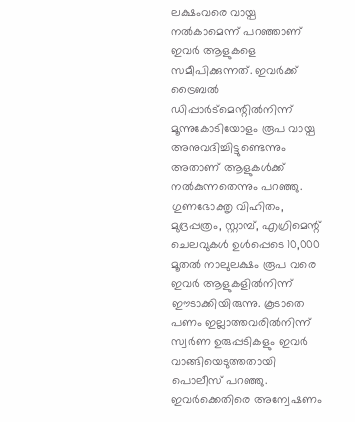ലക്ഷംവരെ വായ്പ നല്‍കാമെന്ന് പറഞ്ഞാണ് ഇവര്‍ ആളുകളെ സമീപിക്കുന്നത്. ഇവര്‍ക്ക് ട്രൈബല്‍ ഡിപ്പാര്‍ട്മെന്റില്‍നിന്ന് മൂന്നുകോടിയോളം രൂപ വായ്പ അനുവദിച്ചിട്ടുണ്ടെന്നും അതാണ് ആളുകള്‍ക്ക് നല്‍കുന്നതെന്നും പറഞ്ഞു. ഗുണഭോക്തൃ വിഹിതം, മുദ്രപ്പത്രം, സ്റ്റാമ്പ്, എഗ്രിമെന്റ് ചെലവുകള്‍ ഉൾപ്പെടെ 10,000 മൂതല്‍ നാലുലക്ഷം രൂപ വരെ ഇവര്‍ ആളുകളില്‍നിന്ന് ഈടാക്കിയിരുന്നു. കൂടാതെ പണം ഇല്ലാത്തവരില്‍നിന്ന് സ്വര്‍ണ ഉരുപ്പടികളും ഇവര്‍ വാങ്ങിയെടുത്തതായി പൊലീസ് പറഞ്ഞു. ഇവര്‍ക്കെതിരെ അന്വേഷണം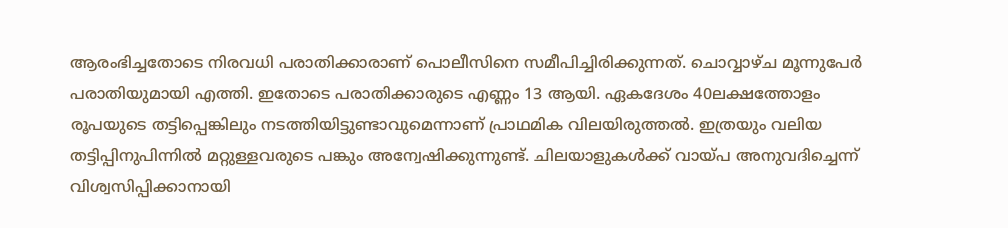ആരംഭിച്ചതോടെ നിരവധി പരാതിക്കാരാണ് പൊലീസിനെ സമീപിച്ചിരിക്കുന്നത്. ചൊവ്വാഴ്ച മൂന്നുപേര്‍ പരാതിയുമായി എത്തി. ഇതോടെ പരാതിക്കാരുടെ എണ്ണം 13 ആയി. ഏകദേശം 40ലക്ഷത്തോളം രൂപയുടെ തട്ടിപ്പെങ്കിലും നടത്തിയിട്ടുണ്ടാവുമെന്നാണ് പ്രാഥമിക വിലയിരുത്തല്‍. ഇത്രയും വലിയ തട്ടിപ്പിനുപിന്നില്‍ മറ്റുള്ളവരുടെ പങ്കും അന്വേഷിക്കുന്നുണ്ട്. ചിലയാളുകള്‍ക്ക് വായ്പ അനുവദിച്ചെന്ന് വിശ്വസിപ്പിക്കാനായി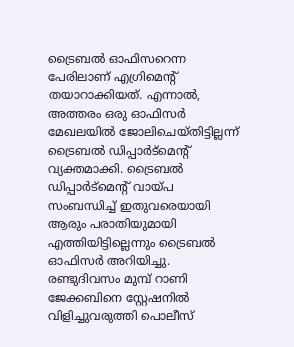ട്രൈബല്‍ ഓഫിസറെന്ന പേരിലാണ് എഗ്രിമെന്റ് തയാറാക്കിയത്. എന്നാല്‍, അത്തരം ഒരു ഓഫിസര്‍ മേഖലയില്‍ ജോലിചെയ്തിട്ടില്ലന്ന് ട്രൈബല്‍ ഡിപ്പാര്‍ട്മെന്റ് വ്യക്തമാക്കി. ട്രൈബല്‍ ഡിപ്പാര്‍ട്മെന്റ് വായ്പ സംബന്ധിച്ച് ഇതുവരെയായി ആരും പരാതിയുമായി എത്തിയിട്ടില്ലെന്നും ട്രൈബല്‍ ഓഫിസര്‍ അറിയിച്ചു. രണ്ടുദിവസം മുമ്പ് റാണി ജേക്കബിനെ സ്റ്റേഷനില്‍ വിളിച്ചുവരുത്തി പൊലീസ്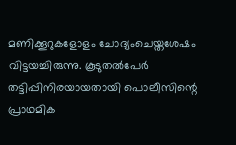മണിക്കൂറുകളോളം ചോദ്യംചെയ്തശേഷം വിട്ടയച്ചിരുന്നു. കൂടുതല്‍പേര്‍ തട്ടിപ്പിനിരയായതായി പൊലീസിന്റെ പ്രാഥമിക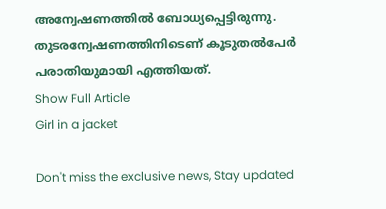അന്വേഷണത്തില്‍ ബോധ്യപ്പെട്ടിരുന്നു. തുടരന്വേഷണത്തിനിടെണ് കൂടുതല്‍പേര്‍ പരാതിയുമായി എത്തിയത്.
Show Full Article
Girl in a jacket

Don't miss the exclusive news, Stay updated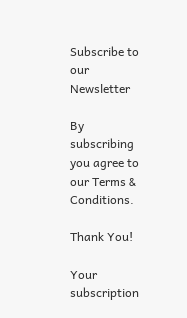Subscribe to our Newsletter

By subscribing you agree to our Terms & Conditions.

Thank You!

Your subscription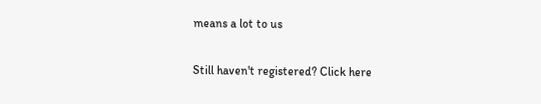means a lot to us

Still haven't registered? Click here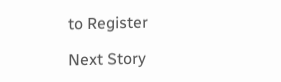to Register

Next Story